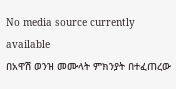No media source currently available
በአዋሽ ወንዝ መሙላት ምክንያት በተፈጠረው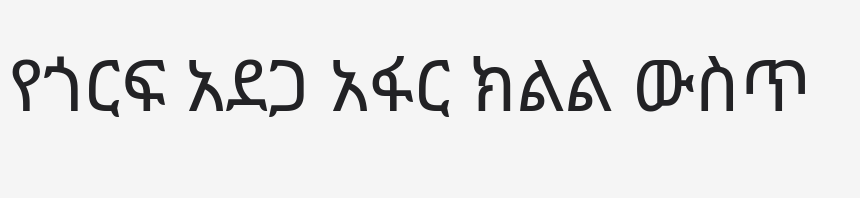የጎርፍ አደጋ አፋር ክልል ውስጥ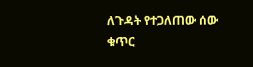ለጉዳት የተጋለጠው ሰው ቁጥር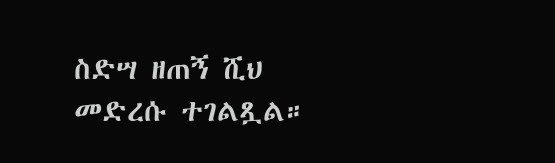ስድሣ ዘጠኝ ሺህ መድረሱ ተገልጿል።